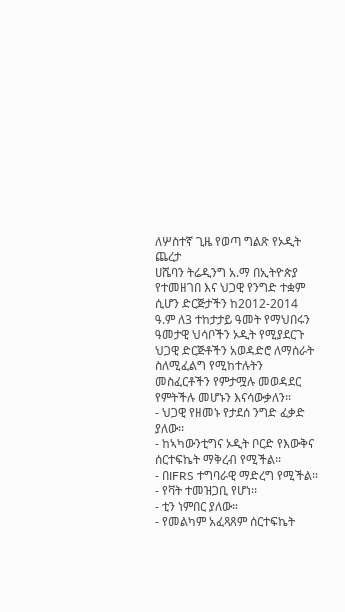ለሦስተኛ ጊዜ የወጣ ግልጽ የኦዲት ጨረታ
ሀሼባን ትሬዲንግ አ.ማ በኢትዮጵያ የተመዘገበ እና ህጋዊ የንግድ ተቋም ሲሆን ድርጅታችን ከ2012-2014 ዓ.ም ለ3 ተከታታይ ዓመት የማህበሩን ዓመታዊ ህሳቦችን ኦዲት የሚያደርጉ ህጋዊ ድርጅቶችን አወዳድሮ ለማሰራት ስለሚፈልግ የሚከተሉትን መስፈርቶችን የምታሟሉ መወዳደር የምትችሉ መሆኑን እናሳውቃለን፡፡
- ህጋዊ የዘመኑ የታደሰ ንግድ ፈቃድ ያለው፡፡
- ከኣካውንቲግና ኦዲት ቦርድ የእውቅና ሰርተፍኬት ማቅረብ የሚችል፡፡
- በIFRS ተግባራዊ ማድረግ የሚችል፡፡
- የቫት ተመዝጋቢ የሆነ፡፡
- ቲን ነምበር ያለው።
- የመልካም አፈጻጸም ሰርተፍኬት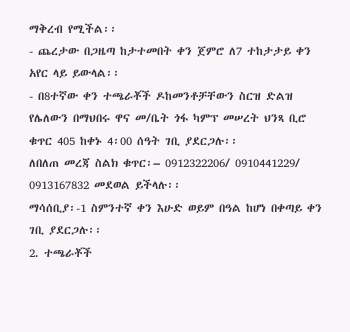ማቅረብ የሚችል፡፡
- ጨረታው በጋዜጣ ከታተመበት ቀን ጀምሮ ለ7 ተከታታይ ቀን አየር ላይ ይውላል፡፡
- በ8ተኛው ቀን ተጫራቾች ዶከመንቶቻቸውን ስርዝ ድልዝ የሌለውን በማህበሩ ዋና መ/ቤት ጎፋ ካምፕ መሠረት ህንጻ ቢሮ ቁጥር 405 ከቀኑ 4፡00 ሰዓት ገቢ ያደርጋሉ፡፡
ለበለጠ መረጃ ስልክ ቁጥር፡– 0912322206/ 0910441229/ 0913167832 መደወል ይችላሉ፡፡
ማሳሰቢያ፡-1 ስምንተኛ ቀን እሁድ ወይም በዓል ከሆነ በቀጣይ ቀን ገቢ ያደርጋሉ፡፡
2. ተጫራቾች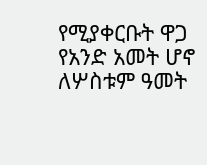የሚያቀርቡት ዋጋ የአንድ አመት ሆኖ ለሦስቱም ዓመት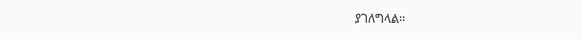ያገለግላል፡፡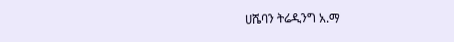ሀሼባን ትሬዲንግ አ.ማ